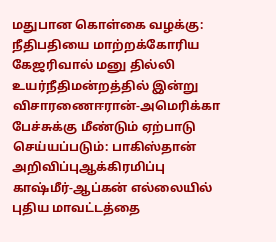மதுபான கொள்கை வழக்கு: நீதிபதியை மாற்றக்கோரிய கேஜரிவால் மனு தில்லி உயர்நீதிமன்றத்தில் இன்று விசாரணைஈரான்-அமெரிக்கா பேச்சுக்கு மீண்டும் ஏற்பாடு செய்யப்படும்: பாகிஸ்தான் அறிவிப்புஆக்கிரமிப்பு காஷ்மீர்-ஆப்கன் எல்லையில் புதிய மாவட்டத்தை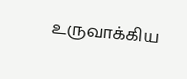உருவாக்கிய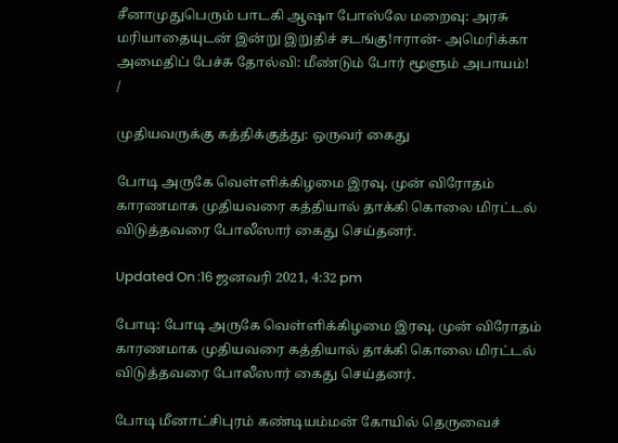சீனாமுதுபெரும் பாடகி ஆஷா போஸ்லே மறைவு: அரசு மரியாதையுடன் இன்று இறுதிச் சடங்கு!ஈரான்- அமெரிக்கா அமைதிப் பேச்சு தோல்வி: மீண்டும் போர் மூளும் அபாயம்!
/

முதியவருக்கு கத்திக்குத்து: ஒருவர் கைது

போடி அருகே வெள்ளிக்கிழமை இரவு, முன் விரோதம் காரணமாக முதியவரை கத்தியால் தாக்கி கொலை மிரட்டல் விடுத்தவரை போலீஸார் கைது செய்தனர்.

Updated On :16 ஜனவரி 2021, 4:32 pm

போடி: போடி அருகே வெள்ளிக்கிழமை இரவு, முன் விரோதம் காரணமாக முதியவரை கத்தியால் தாக்கி கொலை மிரட்டல் விடுத்தவரை போலீஸார் கைது செய்தனர்.

போடி மீனாட்சிபுரம் கண்டியம்மன் கோயில் தெருவைச்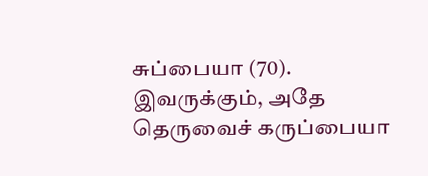சுப்பையா (70). இவருக்கும், அதே தெருவைச் கருப்பையா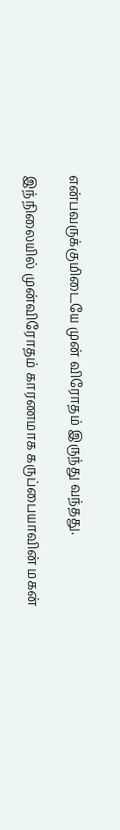என்பவருக்குமிடையே முன் விரோதம் இருந்து வந்தது.

இந்நிலையில் முன்விரோதம் காரணமாக கருப்பையாவின் மகன்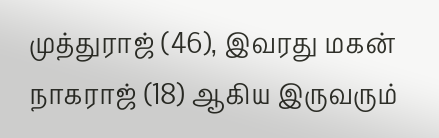முத்துராஜ் (46), இவரது மகன் நாகராஜ் (18) ஆகிய இருவரும்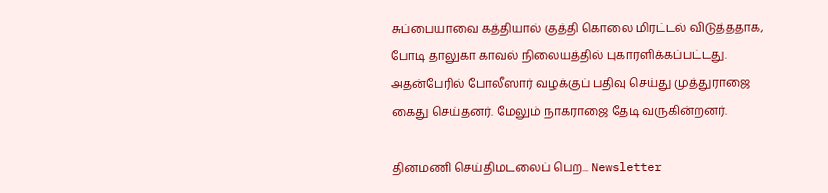சுப்பையாவை கத்தியால் குத்தி கொலை மிரட்டல் விடுத்ததாக, போடி தாலுகா காவல் நிலையத்தில் புகாரளிக்கப்பட்டது. அதன்பேரில் போலீஸார் வழக்குப் பதிவு செய்து முத்துராஜை கைது செய்தனர். மேலும் நாகராஜை தேடி வருகின்றனர்.

தினமணி செய்திமடலைப் பெற... Newsletter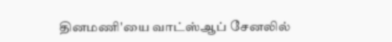தினமணி'யை வாட்ஸ்ஆப் சேனலில்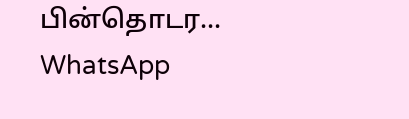பின்தொடர... WhatsApp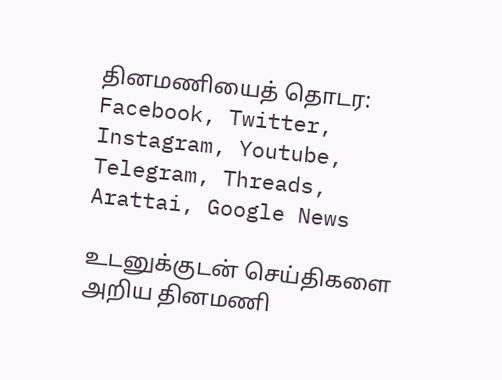தினமணியைத் தொடர: Facebook, Twitter, Instagram, Youtube, Telegram, Threads, Arattai, Google News

உடனுக்குடன் செய்திகளை அறிய தினமணி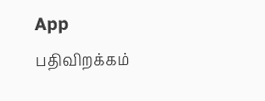App பதிவிறக்கம்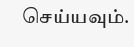செய்யவும்.